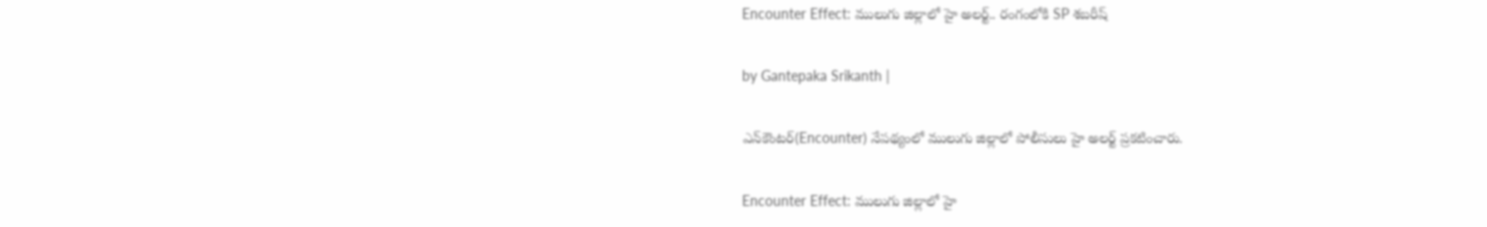Encounter Effect: ములుగు జిల్లాలో హై అలర్ట్.. రంగంలోకి SP శబరీష్

by Gantepaka Srikanth |

ఎన్‌కౌంటర్(Encounter) నేపథ్యంలో ములుగు జిల్లాలో పోలీసులు హై అలర్ట్ ప్రకటించారు.

Encounter Effect: ములుగు జిల్లాలో హై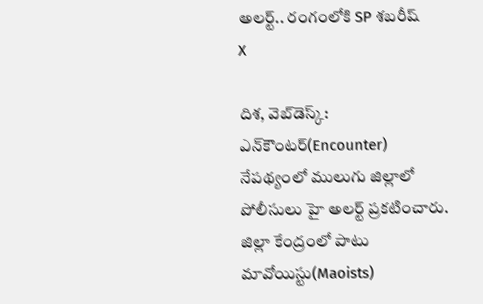అలర్ట్.. రంగంలోకి SP శబరీష్
X

దిశ, వెబ్‌డెస్క్: ఎన్‌కౌంటర్(Encounter) నేపథ్యంలో ములుగు జిల్లాలో పోలీసులు హై అలర్ట్ ప్రకటించారు. జిల్లా కేంద్రంలో పాటు మావోయిస్టు(Maoists)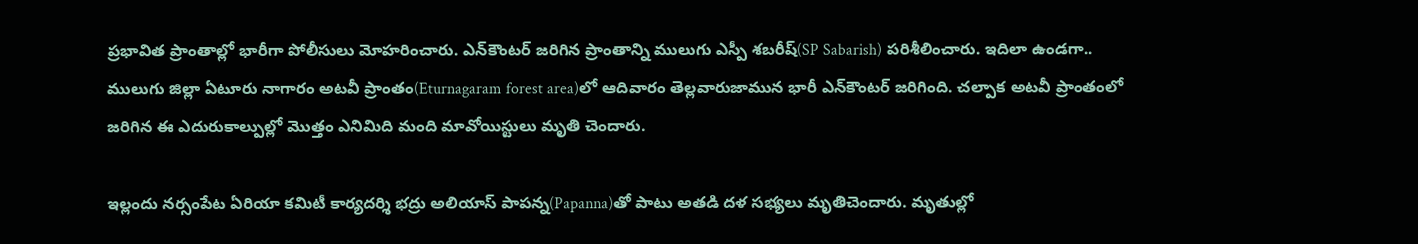ప్రభావిత ప్రాంతాల్లో భారీగా పోలీసులు మోహరించారు. ఎన్‌కౌంటర్ జరిగిన ప్రాంతాన్ని ములుగు ఎస్పీ శబరీష్(SP Sabarish) పరిశీలించారు. ఇదిలా ఉండగా.. ములుగు జిల్లా ఏటూరు నాగారం అటవీ ప్రాంతం(Eturnagaram forest area)లో ఆదివారం తెల్లవారుజామున భారీ ఎన్‌కౌంటర్ జరిగింది. చల్పాక అటవీ ప్రాంతంలో జరిగిన ఈ ఎదురుకాల్పుల్లో మొత్తం ఎనిమిది మంది మావోయిస్టులు మృతి చెందారు.

ఇల్లందు నర్సంపేట ఏరియా కమిటీ కార్యదర్శి భద్రు అలియాస్ పాపన్న(Papanna)తో పాటు అతడి దళ సభ్యలు మృతిచెందారు. మృతుల్లో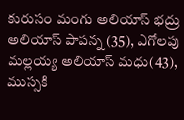కురుసం మంగు అలియాస్‌ భద్రు అలియాస్‌ పాపన్న (35), ఎగోలపు మల్లయ్య అలియాస్‌ మధు(43), ముస్సకి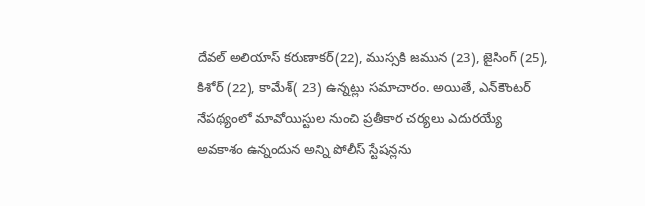దేవల్‌ అలియాస్‌ కరుణాకర్‌(22), ముస్సకి జమున (23), జైసింగ్‌ (25), కిశోర్‌ (22), కామేశ్‌( 23) ఉన్నట్లు సమాచారం. అయితే, ఎన్‌కౌంటర్ నేపథ్యంలో మావోయిస్టుల నుంచి ప్రతీకార చర్యలు ఎదురయ్యే అవకాశం ఉన్నందున అన్ని పోలీస్‌ స్టేషన్లను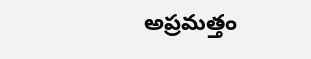అప్రమత్తం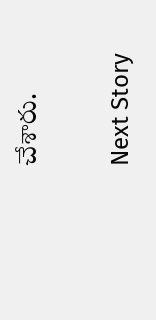చేశారు.

Next Story